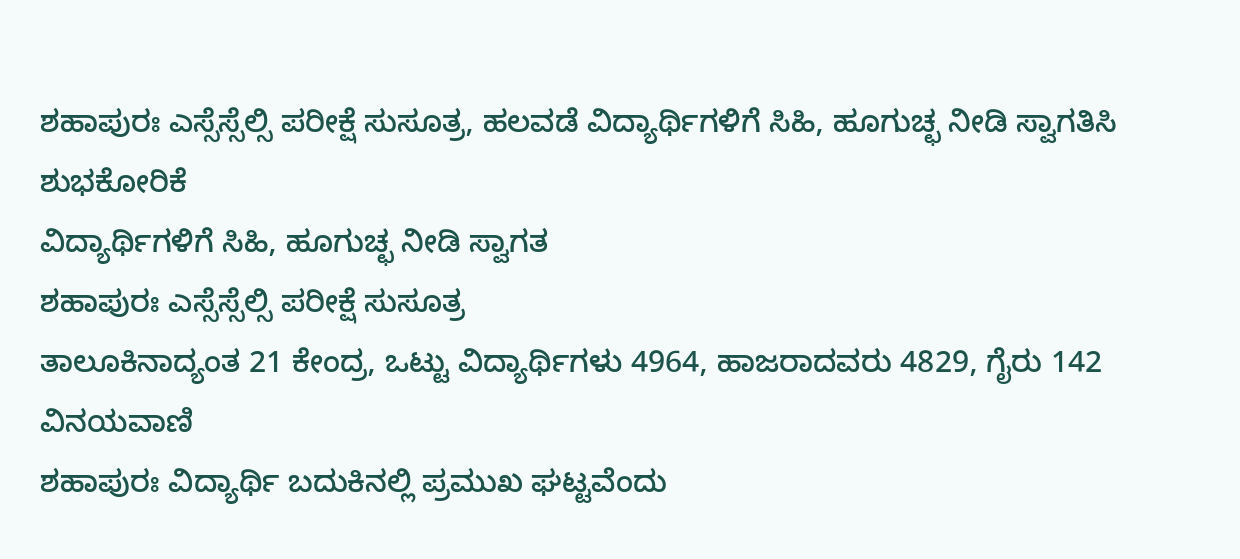ಶಹಾಪುರಃ ಎಸ್ಸೆಸ್ಸೆಲ್ಸಿ ಪರೀಕ್ಷೆ ಸುಸೂತ್ರ, ಹಲವಡೆ ವಿದ್ಯಾರ್ಥಿಗಳಿಗೆ ಸಿಹಿ, ಹೂಗುಚ್ಛ ನೀಡಿ ಸ್ವಾಗತಿಸಿ ಶುಭಕೋರಿಕೆ
ವಿದ್ಯಾರ್ಥಿಗಳಿಗೆ ಸಿಹಿ, ಹೂಗುಚ್ಛ ನೀಡಿ ಸ್ವಾಗತ
ಶಹಾಪುರಃ ಎಸ್ಸೆಸ್ಸೆಲ್ಸಿ ಪರೀಕ್ಷೆ ಸುಸೂತ್ರ
ತಾಲೂಕಿನಾದ್ಯಂತ 21 ಕೇಂದ್ರ, ಒಟ್ಟು ವಿದ್ಯಾರ್ಥಿಗಳು 4964, ಹಾಜರಾದವರು 4829, ಗೈರು 142
ವಿನಯವಾಣಿ
ಶಹಾಪುರಃ ವಿದ್ಯಾರ್ಥಿ ಬದುಕಿನಲ್ಲಿ ಪ್ರಮುಖ ಘಟ್ಟವೆಂದು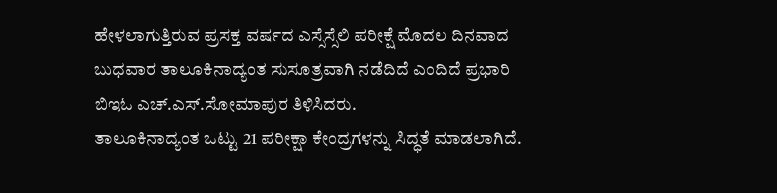ಹೇಳಲಾಗುತ್ತಿರುವ ಪ್ರಸಕ್ತ ವರ್ಷದ ಎಸ್ಸೆಸ್ಸೆಲಿ ಪರೀಕ್ಷೆ ಮೊದಲ ದಿನವಾದ ಬುಧವಾರ ತಾಲೂಕಿನಾದ್ಯಂತ ಸುಸೂತ್ರವಾಗಿ ನಡೆದಿದೆ ಎಂದಿದೆ ಪ್ರಭಾರಿ ಬಿಇಓ ಎಚ್.ಎಸ್.ಸೋಮಾಪುರ ತಿಳಿಸಿದರು.
ತಾಲೂಕಿನಾದ್ಯಂತ ಒಟ್ಟು 21 ಪರೀಕ್ಷಾ ಕೇಂದ್ರಗಳನ್ನು ಸಿದ್ಧತೆ ಮಾಡಲಾಗಿದೆ.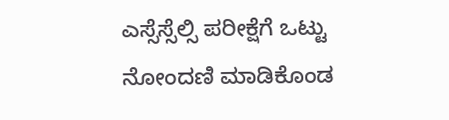ಎಸ್ಸೆಸ್ಸೆಲ್ಸಿ ಪರೀಕ್ಷೆಗೆ ಒಟ್ಟು ನೋಂದಣಿ ಮಾಡಿಕೊಂಡ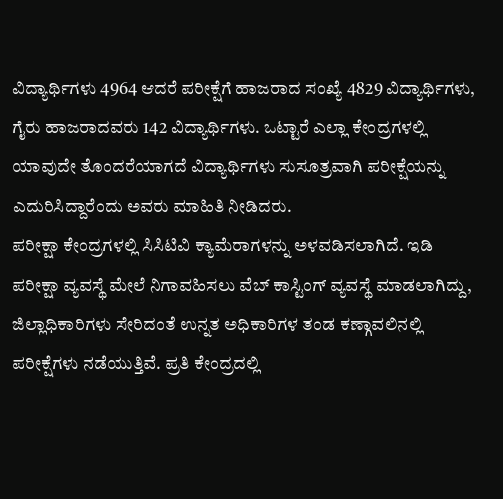ವಿದ್ಯಾರ್ಥಿಗಳು 4964 ಆದರೆ ಪರೀಕ್ಷೆಗೆ ಹಾಜರಾದ ಸಂಖ್ಯೆ 4829 ವಿದ್ಯಾರ್ಥಿಗಳು, ಗೈರು ಹಾಜರಾದವರು 142 ವಿದ್ಯಾರ್ಥಿಗಳು. ಒಟ್ಟಾರೆ ಎಲ್ಲಾ ಕೇಂದ್ರಗಳಲ್ಲಿ ಯಾವುದೇ ತೊಂದರೆಯಾಗದೆ ವಿದ್ಯಾರ್ಥಿಗಳು ಸುಸೂತ್ರವಾಗಿ ಪರೀಕ್ಷೆಯನ್ನು ಎದುರಿಸಿದ್ದಾರೆಂದು ಅವರು ಮಾಹಿತಿ ನೀಡಿದರು.
ಪರೀಕ್ಷಾ ಕೇಂದ್ರಗಳಲ್ಲಿ ಸಿಸಿಟಿವಿ ಕ್ಯಾಮೆರಾಗಳನ್ನು ಅಳವಡಿಸಲಾಗಿದೆ. ಇಡಿ ಪರೀಕ್ಷಾ ವ್ಯವಸ್ಥೆ ಮೇಲೆ ನಿಗಾವಹಿಸಲು ವೆಬ್ ಕಾಸ್ಟಿಂಗ್ ವ್ಯವಸ್ಥೆ ಮಾಡಲಾಗಿದ್ದು, ಜಿಲ್ಲಾಧಿಕಾರಿಗಳು ಸೇರಿದಂತೆ ಉನ್ನತ ಅಧಿಕಾರಿಗಳ ತಂಡ ಕಣ್ಗಾವಲಿನಲ್ಲಿ ಪರೀಕ್ಷೆಗಳು ನಡೆಯುತ್ತಿವೆ. ಪ್ರತಿ ಕೇಂದ್ರದಲ್ಲಿ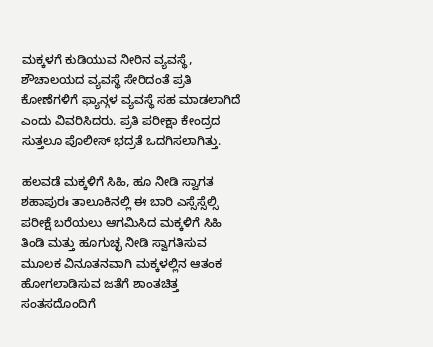ಮಕ್ಕಳಗೆ ಕುಡಿಯುವ ನೀರಿನ ವ್ಯವಸ್ಥೆ, ಶೌಚಾಲಯದ ವ್ಯವಸ್ಥೆ ಸೇರಿದಂತೆ ಪ್ರತಿ ಕೋಣೆಗಳಿಗೆ ಫ್ಯಾನ್ಗಳ ವ್ಯವಸ್ಥೆ ಸಹ ಮಾಡಲಾಗಿದೆ ಎಂದು ವಿವರಿಸಿದರು. ಪ್ರತಿ ಪರೀಕ್ಷಾ ಕೇಂದ್ರದ ಸುತ್ತಲೂ ಪೊಲೀಸ್ ಭದ್ರತೆ ಒದಗಿಸಲಾಗಿತ್ತು.

ಹಲವಡೆ ಮಕ್ಕಳಿಗೆ ಸಿಹಿ, ಹೂ ನೀಡಿ ಸ್ವಾಗತ
ಶಹಾಪುರಃ ತಾಲೂಕಿನಲ್ಲಿ ಈ ಬಾರಿ ಎಸ್ಸೆಸ್ಸೆಲ್ಸಿ ಪರೀಕ್ಷೆ ಬರೆಯಲು ಆಗಮಿಸಿದ ಮಕ್ಕಳಿಗೆ ಸಿಹಿ ತಿಂಡಿ ಮತ್ತು ಹೂಗುಚ್ಛ ನೀಡಿ ಸ್ವಾಗತಿಸುವ ಮೂಲಕ ವಿನೂತನವಾಗಿ ಮಕ್ಕಳಲ್ಲಿನ ಆತಂಕ ಹೋಗಲಾಡಿಸುವ ಜತೆಗೆ ಶಾಂತಚಿತ್ತ ಸಂತಸದೊಂದಿಗೆ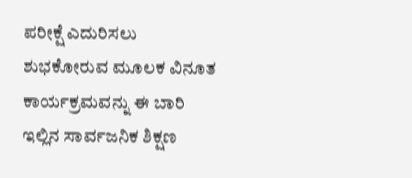ಪರೀಕ್ಷೆ ಎದುರಿಸಲು ಶುಭಕೋರುವ ಮೂಲಕ ವಿನೂತ ಕಾರ್ಯಕ್ರಮವನ್ನು ಈ ಬಾರಿ ಇಲ್ಲಿನ ಸಾರ್ವಜನಿಕ ಶಿಕ್ಷಣ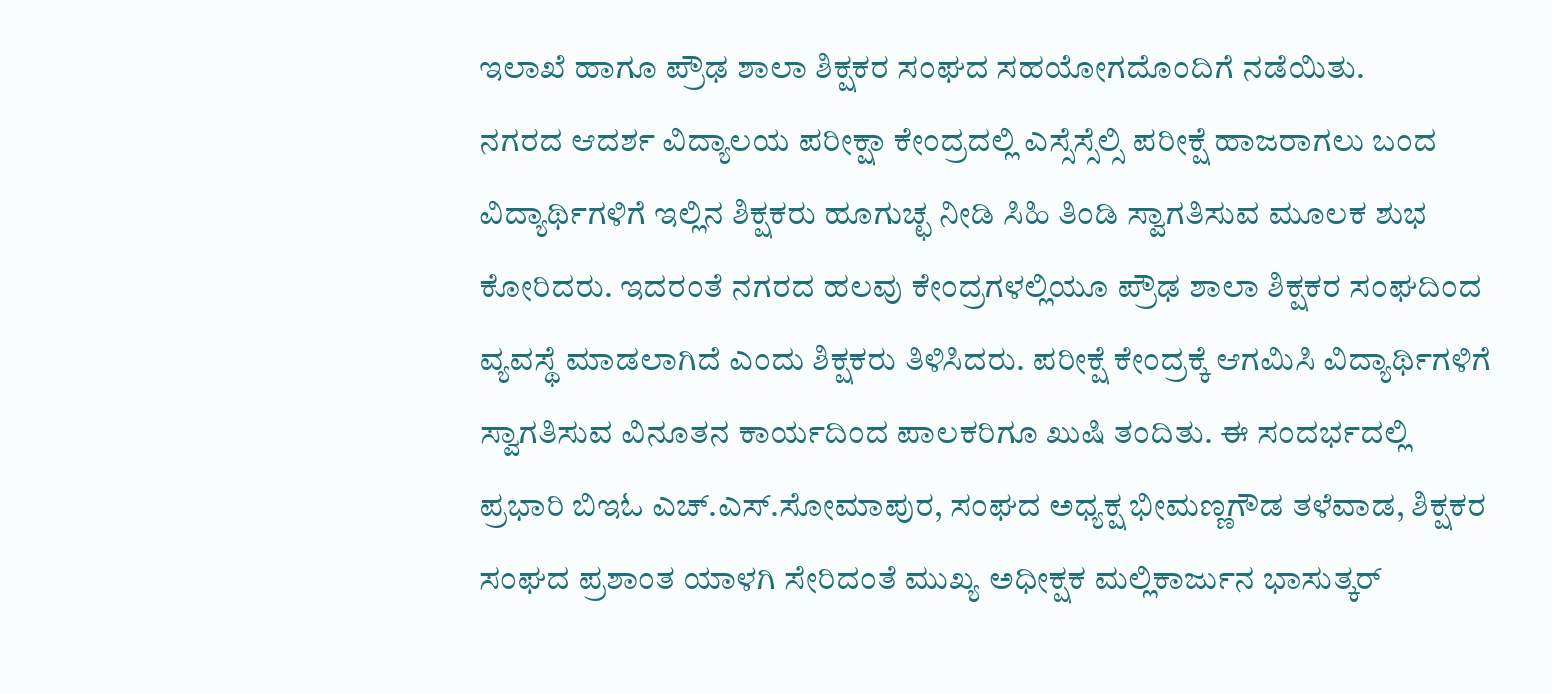ಇಲಾಖೆ ಹಾಗೂ ಪ್ರೌಢ ಶಾಲಾ ಶಿಕ್ಷಕರ ಸಂಘದ ಸಹಯೋಗದೊಂದಿಗೆ ನಡೆಯಿತು.
ನಗರದ ಆದರ್ಶ ವಿದ್ಯಾಲಯ ಪರೀಕ್ಷಾ ಕೇಂದ್ರದಲ್ಲಿ ಎಸ್ಸೆಸ್ಸೆಲ್ಸಿ ಪರೀಕ್ಷೆ ಹಾಜರಾಗಲು ಬಂದ ವಿದ್ಯಾರ್ಥಿಗಳಿಗೆ ಇಲ್ಲಿನ ಶಿಕ್ಷಕರು ಹೂಗುಚ್ಛ ನೀಡಿ ಸಿಹಿ ತಿಂಡಿ ಸ್ವಾಗತಿಸುವ ಮೂಲಕ ಶುಭ ಕೋರಿದರು. ಇದರಂತೆ ನಗರದ ಹಲವು ಕೇಂದ್ರಗಳಲ್ಲಿಯೂ ಪ್ರೌಢ ಶಾಲಾ ಶಿಕ್ಷಕರ ಸಂಘದಿಂದ ವ್ಯವಸ್ಥೆ ಮಾಡಲಾಗಿದೆ ಎಂದು ಶಿಕ್ಷಕರು ತಿಳಿಸಿದರು. ಪರೀಕ್ಷೆ ಕೇಂದ್ರಕ್ಕೆ ಆಗಮಿಸಿ ವಿದ್ಯಾರ್ಥಿಗಳಿಗೆ ಸ್ವಾಗತಿಸುವ ವಿನೂತನ ಕಾರ್ಯದಿಂದ ಪಾಲಕರಿಗೂ ಖುಷಿ ತಂದಿತು. ಈ ಸಂದರ್ಭದಲ್ಲಿ ಪ್ರಭಾರಿ ಬಿಇಓ ಎಚ್.ಎಸ್.ಸೋಮಾಪುರ, ಸಂಘದ ಅಧ್ಯಕ್ಷ ಭೀಮಣ್ಣಗೌಡ ತಳೆವಾಡ, ಶಿಕ್ಷಕರ ಸಂಘದ ಪ್ರಶಾಂತ ಯಾಳಗಿ ಸೇರಿದಂತೆ ಮುಖ್ಯ ಅಧೀಕ್ಷಕ ಮಲ್ಲಿಕಾರ್ಜುನ ಭಾಸುತ್ಕರ್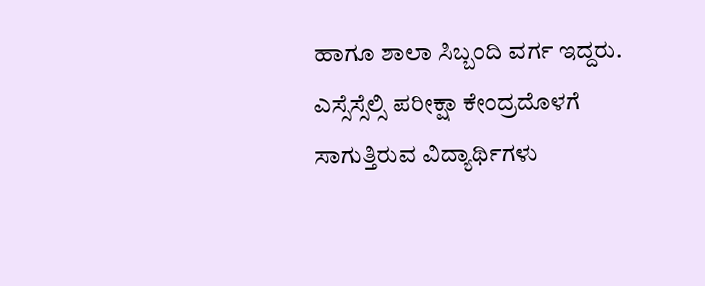ಹಾಗೂ ಶಾಲಾ ಸಿಬ್ಬಂದಿ ವರ್ಗ ಇದ್ದರು.
ಎಸ್ಸೆಸ್ಸೆಲ್ಸಿ ಪರೀಕ್ಷಾ ಕೇಂದ್ರದೊಳಗೆ ಸಾಗುತ್ತಿರುವ ವಿದ್ಯಾರ್ಥಿಗಳು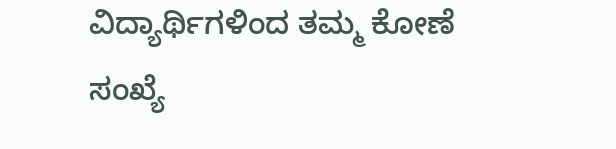ವಿದ್ಯಾರ್ಥಿಗಳಿಂದ ತಮ್ಮ ಕೋಣೆ ಸಂಖ್ಯೆ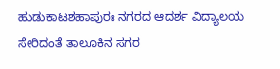ಹುಡುಕಾಟಶಹಾಪುರಃ ನಗರದ ಆದರ್ಶ ವಿದ್ಯಾಲಯ ಸೇರಿದಂತೆ ತಾಲೂಕಿನ ಸಗರ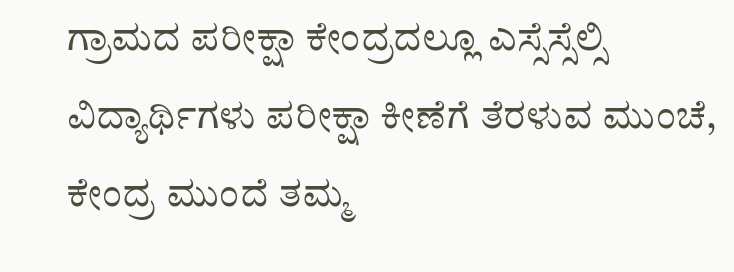ಗ್ರಾಮದ ಪರೀಕ್ಷಾ ಕೇಂದ್ರದಲ್ಲೂ ಎಸ್ಸೆಸ್ಸೆಲ್ಸಿ ವಿದ್ಯಾರ್ಥಿಗಳು ಪರೀಕ್ಷಾ ಕೀಣೆಗೆ ತೆರಳುವ ಮುಂಚೆ, ಕೇಂದ್ರ ಮುಂದೆ ತಮ್ಮ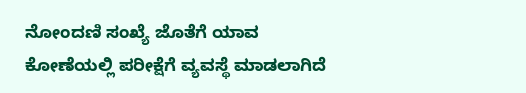ನೋಂದಣಿ ಸಂಖ್ಯೆ ಜೊತೆಗೆ ಯಾವ ಕೋಣೆಯಲ್ಲಿ ಪರೀಕ್ಷೆಗೆ ವ್ಯವಸ್ಥೆ ಮಾಡಲಾಗಿದೆ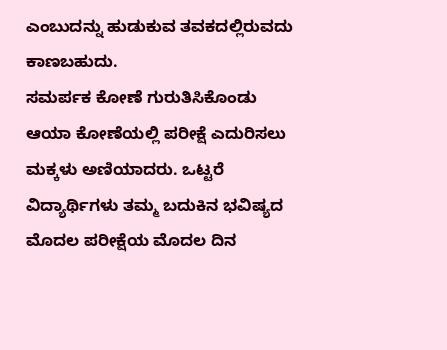ಎಂಬುದನ್ನು ಹುಡುಕುವ ತವಕದಲ್ಲಿರುವದು ಕಾಣಬಹುದು.
ಸಮರ್ಪಕ ಕೋಣೆ ಗುರುತಿಸಿಕೊಂಡು ಆಯಾ ಕೋಣೆಯಲ್ಲಿ ಪರೀಕ್ಷೆ ಎದುರಿಸಲು ಮಕ್ಕಳು ಅಣಿಯಾದರು. ಒಟ್ಟರೆ ವಿದ್ಯಾರ್ಥಿಗಳು ತಮ್ಮ ಬದುಕಿನ ಭವಿಷ್ಯದ ಮೊದಲ ಪರೀಕ್ಷೆಯ ಮೊದಲ ದಿನ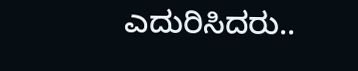ಎದುರಿಸಿದರು..